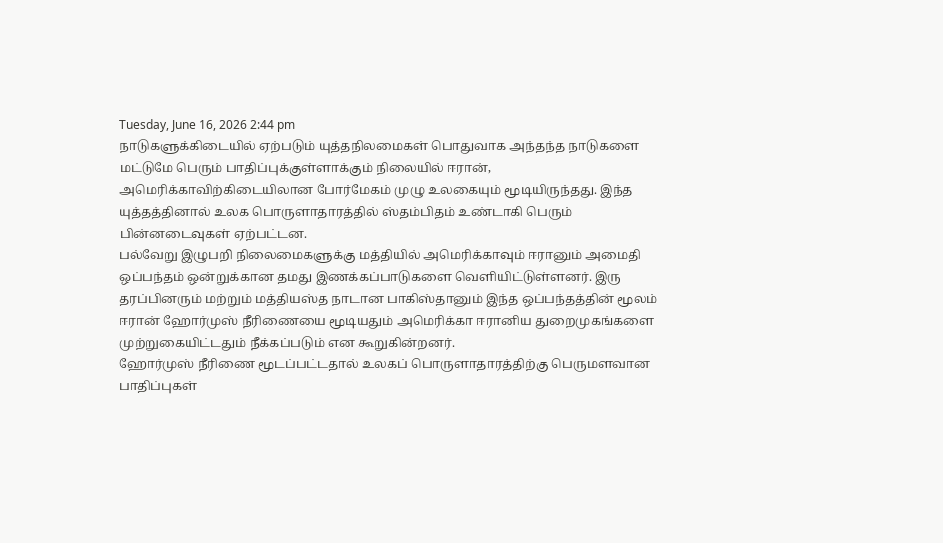Tuesday, June 16, 2026 2:44 pm
நாடுகளுக்கிடையில் ஏற்படும் யுத்தநிலமைகள் பொதுவாக அந்தந்த நாடுகளை மட்டுமே பெரும் பாதிப்புக்குள்ளாக்கும் நிலையில் ஈரான், அமெரிக்காவிற்கிடையிலான போர்மேகம் முழு உலகையும் மூடியிருந்தது. இந்த யுத்தத்தினால் உலக பொருளாதாரத்தில் ஸ்தம்பிதம் உண்டாகி பெரும் பின்னடைவுகள் ஏற்பட்டன.
பல்வேறு இழுபறி நிலைமைகளுக்கு மத்தியில் அமெரிக்காவும் ஈரானும் அமைதி ஒப்பந்தம் ஒன்றுக்கான தமது இணக்கப்பாடுகளை வௌியிட்டுள்ளனர். இரு தரப்பினரும் மற்றும் மத்தியஸ்த நாடான பாகிஸ்தானும் இந்த ஒப்பந்தத்தின் மூலம் ஈரான் ஹோர்முஸ் நீரிணையை மூடியதும் அமெரிக்கா ஈரானிய துறைமுகங்களை முற்றுகையிட்டதும் நீக்கப்படும் என கூறுகின்றனர்.
ஹோர்முஸ் நீரிணை மூடப்பட்டதால் உலகப் பொருளாதாரத்திற்கு பெருமளவான பாதிப்புகள்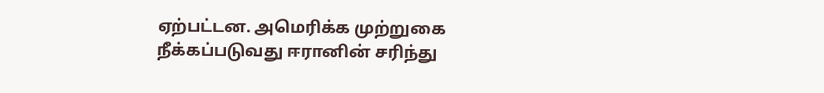ஏற்பட்டன. அமெரிக்க முற்றுகை நீக்கப்படுவது ஈரானின் சரிந்து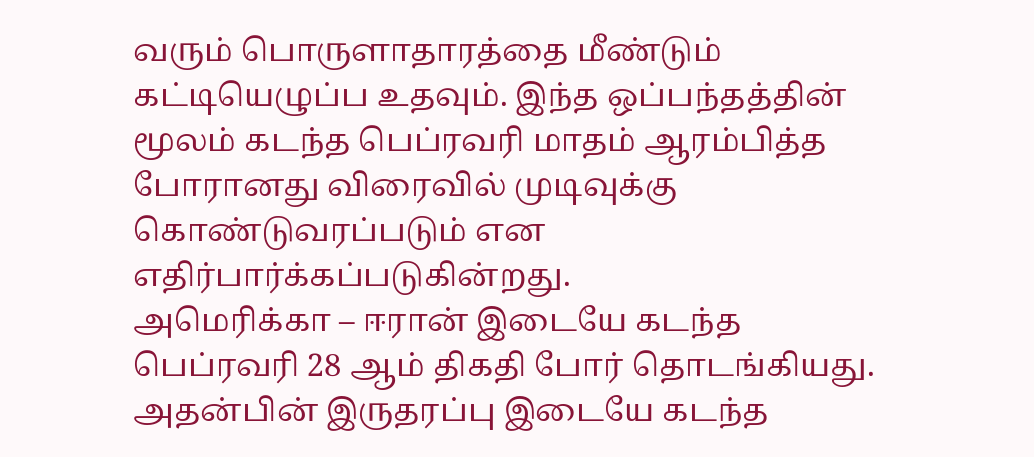வரும் பொருளாதாரத்தை மீண்டும் கட்டியெழுப்ப உதவும். இந்த ஒப்பந்தத்தின் மூலம் கடந்த பெப்ரவரி மாதம் ஆரம்பித்த போரானது விரைவில் முடிவுக்கு கொண்டுவரப்படும் என எதிர்பார்க்கப்படுகின்றது.
அமெரிக்கா – ஈரான் இடையே கடந்த பெப்ரவரி 28 ஆம் திகதி போர் தொடங்கியது. அதன்பின் இருதரப்பு இடையே கடந்த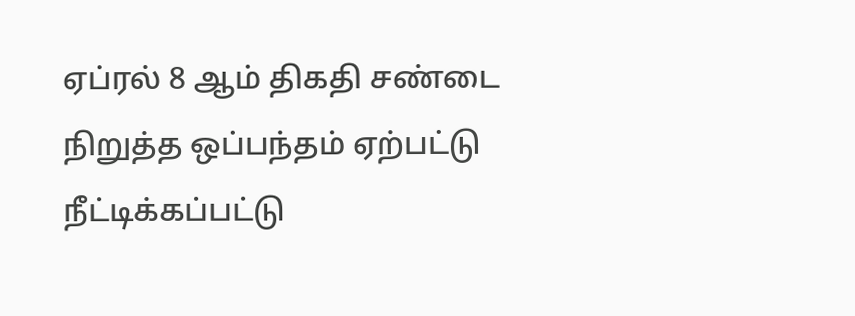ஏப்ரல் 8 ஆம் திகதி சண்டை நிறுத்த ஒப்பந்தம் ஏற்பட்டு நீட்டிக்கப்பட்டு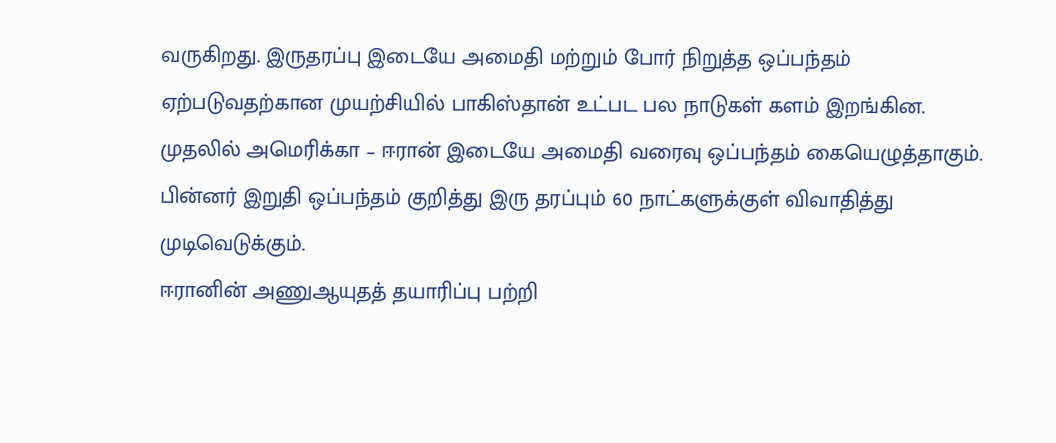வருகிறது. இருதரப்பு இடையே அமைதி மற்றும் போர் நிறுத்த ஒப்பந்தம் ஏற்படுவதற்கான முயற்சியில் பாகிஸ்தான் உட்பட பல நாடுகள் களம் இறங்கின. முதலில் அமெரிக்கா – ஈரான் இடையே அமைதி வரைவு ஒப்பந்தம் கையெழுத்தாகும். பின்னர் இறுதி ஒப்பந்தம் குறித்து இரு தரப்பும் 60 நாட்களுக்குள் விவாதித்து முடிவெடுக்கும்.
ஈரானின் அணுஆயுதத் தயாரிப்பு பற்றி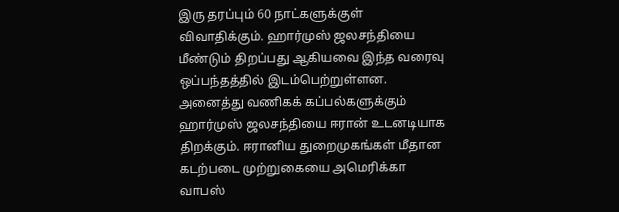இரு தரப்பும் 60 நாட்களுக்குள் விவாதிக்கும். ஹார்முஸ் ஜலசந்தியை மீண்டும் திறப்பது ஆகியவை இந்த வரைவு ஒப்பந்தத்தில் இடம்பெற்றுள்ளன. அனைத்து வணிகக் கப்பல்களுக்கும் ஹார்முஸ் ஜலசந்தியை ஈரான் உடனடியாக திறக்கும். ஈரானிய துறைமுகங்கள் மீதான கடற்படை முற்றுகையை அமெரிக்கா வாபஸ்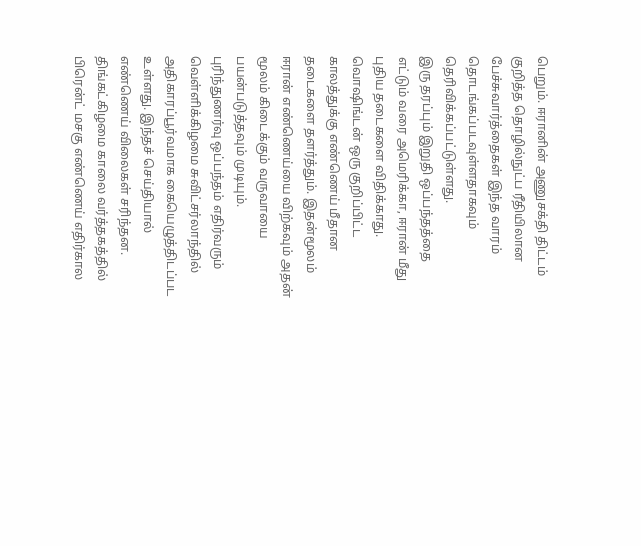பெறும். ஈரானின் அணுசக்தி திட்டம் குறித்த தொழில்நுட்ப ரீதியிலான பேச்சுவார்த்தைகள் இந்த வாரம் தொடங்கப்படவுள்ளதாகவும் தெரிவிக்கப்பட்டுள்ளது.
இரு தரப்பும் இறுதி ஒப்பந்தத்தை எட்டும் வரை அமெரிக்கா, ஈரான் மீது புதிய தடைகளை விதிக்காது. வொஷிங்டன் ஒரு குறிப்பிட்ட காலத்துக்கு எண்ணெய் மீதான தடைகளை தளர்த்தும். இதன்மூலம் ஈரான் எண்ணெய்யை விற்கவும் அதன் மூலம் கிடைக்கும் வருவாயை பயன்படுத்தவும் முடியும்.
புரிந்துணர்வு ஒப்பந்தம் எதிர்வரும் வெள்ளிக்கிழமை சுவிட்சர்லாந்தில் அதிகாரப்பூர்வமாக கையெழுத்திடப்பட உள்ளது. இந்தச் செய்தியால் எண்ணெய் விலைகள் சரிந்தன. திங்கட்கிழமை காலை வர்த்தகத்தில் பிரென்ட் மசகு எண்ணெய் எதிர்கால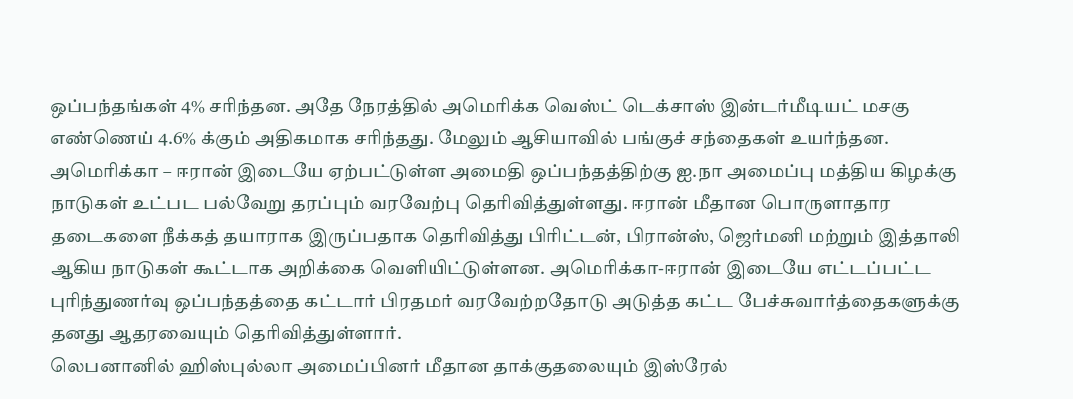ஒப்பந்தங்கள் 4% சரிந்தன. அதே நேரத்தில் அமெரிக்க வெஸ்ட் டெக்சாஸ் இன்டர்மீடியட் மசகு எண்ணெய் 4.6% க்கும் அதிகமாக சரிந்தது. மேலும் ஆசியாவில் பங்குச் சந்தைகள் உயர்ந்தன.
அமெரிக்கா – ஈரான் இடையே ஏற்பட்டுள்ள அமைதி ஒப்பந்தத்திற்கு ஐ.நா அமைப்பு மத்திய கிழக்கு நாடுகள் உட்பட பல்வேறு தரப்பும் வரவேற்பு தெரிவித்துள்ளது. ஈரான் மீதான பொருளாதார தடைகளை நீக்கத் தயாராக இருப்பதாக தெரிவித்து பிரிட்டன், பிரான்ஸ், ஜெர்மனி மற்றும் இத்தாலி ஆகிய நாடுகள் கூட்டாக அறிக்கை வெளியிட்டுள்ளன. அமெரிக்கா-ஈரான் இடையே எட்டப்பட்ட புரிந்துணர்வு ஒப்பந்தத்தை கட்டார் பிரதமர் வரவேற்றதோடு அடுத்த கட்ட பேச்சுவார்த்தைகளுக்கு தனது ஆதரவையும் தெரிவித்துள்ளார்.
லெபனானில் ஹிஸ்புல்லா அமைப்பினர் மீதான தாக்குதலையும் இஸ்ரேல்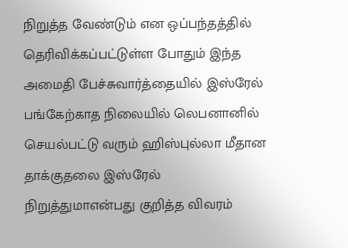நிறுத்த வேண்டும் என ஒப்பந்தத்தில் தெரிவிக்கப்பட்டுள்ள போதும் இந்த அமைதி பேச்சுவார்த்தையில் இஸ்ரேல் பங்கேற்காத நிலையில் லெபனானில் செயல்பட்டு வரும் ஹிஸ்புல்லா மீதான தாக்குதலை இஸ்ரேல் நிறுத்துமாஎன்பது குறித்த விவரம்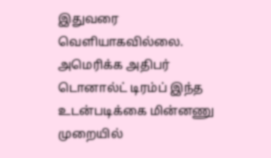இதுவரை வெளியாகவில்லை.
அமெரிக்க அதிபர் டொனால்ட் டிரம்ப் இந்த உடன்படிக்கை மின்னணு முறையில்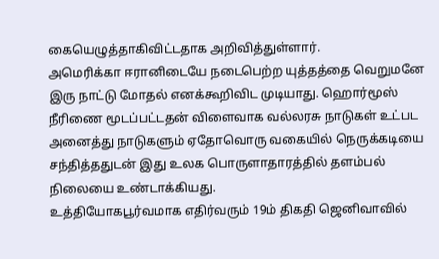கையெழுத்தாகிவிட்டதாக அறிவித்துள்ளார்.
அமெரிக்கா ஈரானிடையே நடைபெற்ற யுத்தத்தை வெறுமனே இரு நாட்டு மோதல் எனக்கூறிவிட முடியாது. ஹொர்மூஸ் நீரிணை மூடப்பட்டதன் விளைவாக வல்லரசு நாடுகள் உட்பட அனைத்து நாடுகளும் ஏதோவொரு வகையில் நெருக்கடியை சந்தித்ததுடன் இது உலக பொருளாதாரத்தில் தளம்பல் நிலையை உண்டாக்கியது.
உத்தியோகபூர்வமாக எதிர்வரும் 19ம் திகதி ஜெனிவாவில்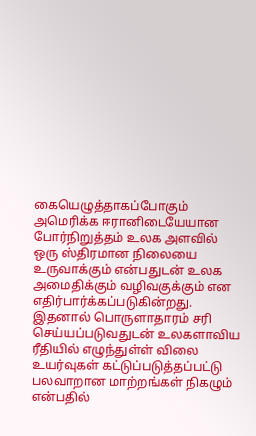கையெழுத்தாகப்போகும் அமெரிக்க ஈரானிடையேயான போர்நிறுத்தம் உலக அளவில் ஒரு ஸ்திரமான நிலையை உருவாக்கும் என்பதுடன் உலக அமைதிக்கும் வழிவகுக்கும் என எதிர்பார்க்கப்படுகின்றது. இதனால் பொருளாதாரம் சரி செய்யப்படுவதுடன் உலகளாவிய ரீதியில் எழுந்துள்ள் விலை உயர்வுகள் கட்டுப்படுத்தப்பட்டு பலவாறான மாற்றங்கள் நிகழும் என்பதில்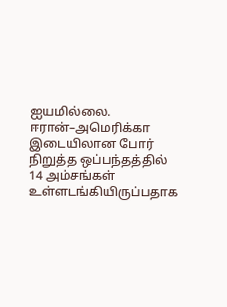ஐயமில்லை.
ஈரான்–அமெரிக்கா இடையிலான போர் நிறுத்த ஒப்பந்தத்தில் 14 அம்சங்கள் உள்ளடங்கியிருப்பதாக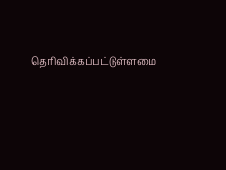தெரிவிக்கப்பட்டுள்ளமை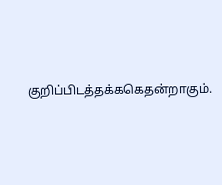குறிப்பிடத்தக்ககெதன்றாகும்.